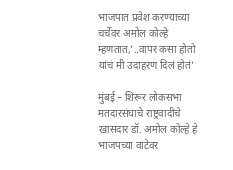भाजपात प्रवेश करण्याच्या चर्चेवर अमोल कोल्हे म्हणतात,’..वापर कसा होतो यांचं मी उदाहरण दिलं होतं’

मुंबई – शिरूर लोकसभा मतदारसंघाचे राष्ट्रवादीचे खासदार डॉ. अमोल कोल्हे हे भाजपच्या वाटेवर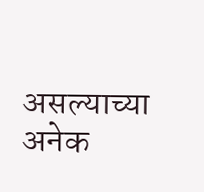असल्याच्या अनेक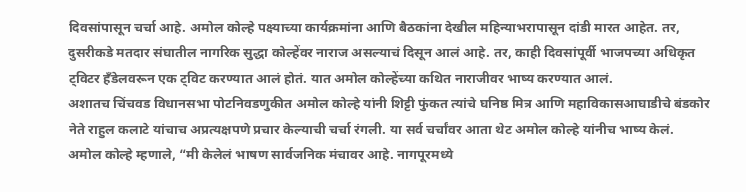दिवसांपासून चर्चा आहे. अमोल कोल्हे पक्ष्याच्या कार्यक्रमांना आणि बैठकांना देखील महिन्याभरापासून दांडी मारत आहेत. तर, दुसरीकडे मतदार संघातील नागरिक सुद्धा कोल्हेंवर नाराज असल्याचं दिसून आलं आहे. तर, काही दिवसांपूर्वी भाजपच्या अधिकृत ट्विटर हँडेलवरून एक ट्विट करण्यात आलं होतं. यात अमोल कोल्हेंच्या कथित नाराजीवर भाष्य करण्यात आलं.
अशातच चिंचवड विधानसभा पोटनिवडणुकीत अमोल कोल्हे यांनी शिट्टी फुंकत त्यांचे घनिष्ठ मित्र आणि महाविकासआघाडीचे बंडकोर नेते राहुल कलाटे यांचाच अप्रत्यक्षपणे प्रचार केल्याची चर्चा रंगली. या सर्व चर्चांवर आता थेट अमोल कोल्हे यांनीच भाष्य केलं.
अमोल कोल्हे म्हणाले, “मी केलेलं भाषण सार्वजनिक मंचावर आहे. नागपूरमध्ये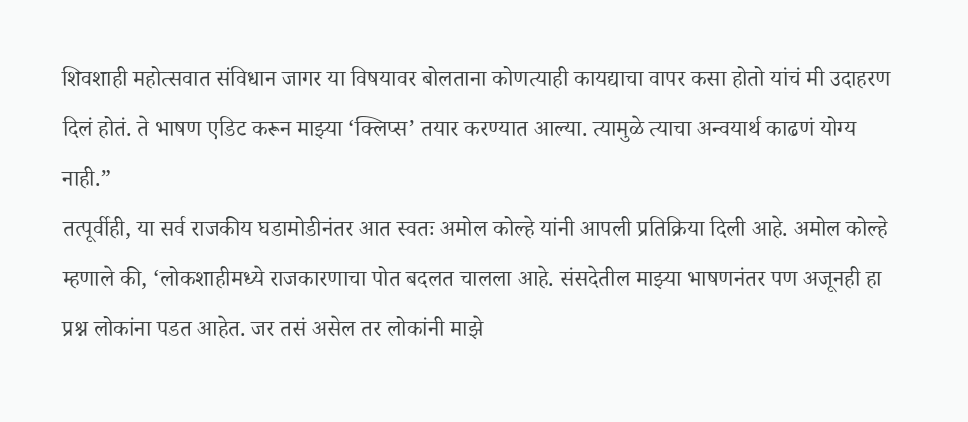शिवशाही महोत्सवात संविधान जागर या विषयावर बोलताना कोणत्याही कायद्याचा वापर कसा होतो यांचं मी उदाहरण दिलं होतं. ते भाषण एडिट करून माझ्या ‘क्लिप्स’ तयार करण्यात आल्या. त्यामुळे त्याचा अन्वयार्थ काढणं योग्य नाही.”
तत्पूर्वीही, या सर्व राजकीय घडामोडीनंतर आत स्वतः अमोल कोल्हे यांनी आपली प्रतिक्रिया दिली आहे. अमोल कोल्हे म्हणाले की, ‘लोकशाहीमध्ये राजकारणाचा पोत बदलत चालला आहे. संसदेतील माझ्या भाषणनंतर पण अजूनही हा प्रश्न लोकांना पडत आहेत. जर तसं असेल तर लोकांनी माझे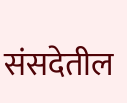संसदेतील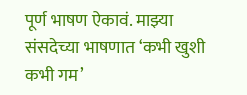पूर्ण भाषण ऐकावं. माझ्या संसदेच्या भाषणात ‘कभी खुशी कभी गम’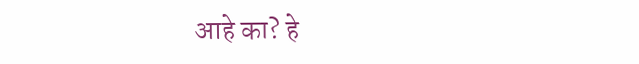आहे का? हे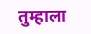तुम्हाला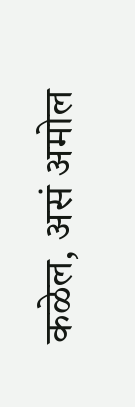कळेल, असं अमोल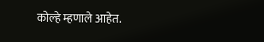कोल्हे म्हणाले आहेत.